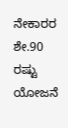ನೇಕಾರರ ಶೇ.90 ರಷ್ಟು ಯೋಜನೆ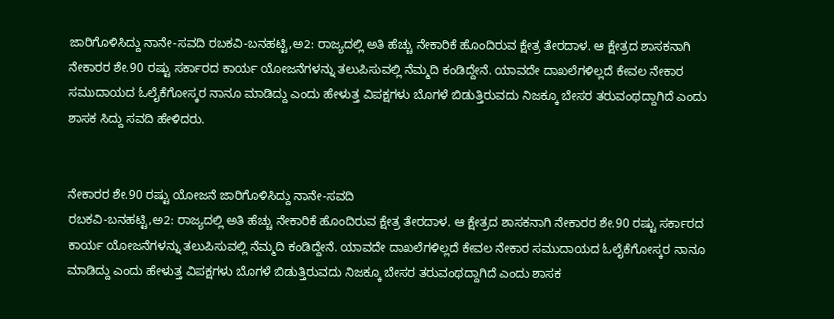ಜಾರಿಗೊಳಿಸಿದ್ದು ನಾನೇ-ಸವದಿ ರಬಕವಿ-ಬನಹಟ್ಟಿ,ಅ2: ರಾಜ್ಯದಲ್ಲಿ ಅತಿ ಹೆಚ್ಚು ನೇಕಾರಿಕೆ ಹೊಂದಿರುವ ಕ್ಷೇತ್ರ ತೇರದಾಳ. ಆ ಕ್ಷೇತ್ರದ ಶಾಸಕನಾಗಿ ನೇಕಾರರ ಶೇ.90 ರಷ್ಟು ಸರ್ಕಾರದ ಕಾರ್ಯ ಯೋಜನೆಗಳನ್ನು ತಲುಪಿಸುವಲ್ಲಿ ನೆಮ್ಮದಿ ಕಂಡಿದ್ದೇನೆ. ಯಾವದೇ ದಾಖಲೆಗಳಿಲ್ಲದೆ ಕೇವಲ ನೇಕಾರ ಸಮುದಾಯದ ಓಲೈಕೆಗೋಸ್ಕರ ನಾನೂ ಮಾಡಿದ್ದು ಎಂದು ಹೇಳುತ್ತ ವಿಪಕ್ಷಗಳು ಬೊಗಳೆ ಬಿಡುತ್ತಿರುವದು ನಿಜಕ್ಕೂ ಬೇಸರ ತರುವಂಥದ್ದಾಗಿದೆ ಎಂದು ಶಾಸಕ ಸಿದ್ದು ಸವದಿ ಹೇಳಿದರು.


ನೇಕಾರರ ಶೇ.90 ರಷ್ಟು ಯೋಜನೆ ಜಾರಿಗೊಳಿಸಿದ್ದು ನಾನೇ-ಸವದಿ
ರಬಕವಿ-ಬನಹಟ್ಟಿ,ಅ2: ರಾಜ್ಯದಲ್ಲಿ ಅತಿ ಹೆಚ್ಚು ನೇಕಾರಿಕೆ ಹೊಂದಿರುವ ಕ್ಷೇತ್ರ ತೇರದಾಳ. ಆ ಕ್ಷೇತ್ರದ ಶಾಸಕನಾಗಿ ನೇಕಾರರ ಶೇ.90 ರಷ್ಟು ಸರ್ಕಾರದ ಕಾರ್ಯ ಯೋಜನೆಗಳನ್ನು ತಲುಪಿಸುವಲ್ಲಿ ನೆಮ್ಮದಿ ಕಂಡಿದ್ದೇನೆ. ಯಾವದೇ ದಾಖಲೆಗಳಿಲ್ಲದೆ ಕೇವಲ ನೇಕಾರ ಸಮುದಾಯದ ಓಲೈಕೆಗೋಸ್ಕರ ನಾನೂ ಮಾಡಿದ್ದು ಎಂದು ಹೇಳುತ್ತ ವಿಪಕ್ಷಗಳು ಬೊಗಳೆ ಬಿಡುತ್ತಿರುವದು ನಿಜಕ್ಕೂ ಬೇಸರ ತರುವಂಥದ್ದಾಗಿದೆ ಎಂದು ಶಾಸಕ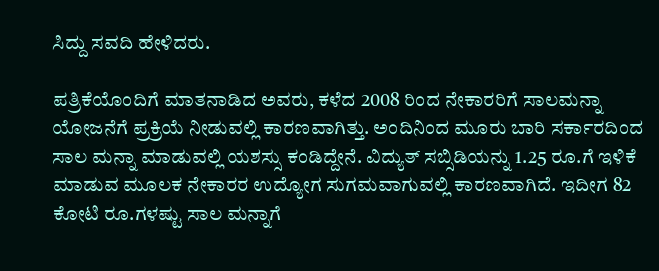ಸಿದ್ದು ಸವದಿ ಹೇಳಿದರು.

ಪತ್ರಿಕೆಯೊಂದಿಗೆ ಮಾತನಾಡಿದ ಅವರು, ಕಳೆದ 2008 ರಿಂದ ನೇಕಾರರಿಗೆ ಸಾಲಮನ್ನಾ ಯೋಜನೆಗೆ ಪ್ರಕ್ರಿಯೆ ನೀಡುವಲ್ಲಿ ಕಾರಣವಾಗಿತ್ತು. ಅಂದಿನಿಂದ ಮೂರು ಬಾರಿ ಸರ್ಕಾರದಿಂದ ಸಾಲ ಮನ್ನಾ ಮಾಡುವಲ್ಲಿ ಯಶಸ್ಸು ಕಂಡಿದ್ದೇನೆ. ವಿದ್ಯುತ್ ಸಬ್ಸಿಡಿಯನ್ನು 1.25 ರೂ.ಗೆ ಇಳಿಕೆ ಮಾಡುವ ಮೂಲಕ ನೇಕಾರರ ಉದ್ಯೋಗ ಸುಗಮವಾಗುವಲ್ಲಿ ಕಾರಣವಾಗಿದೆ. ಇದೀಗ 82 ಕೋಟಿ ರೂ.ಗಳಷ್ಟು ಸಾಲ ಮನ್ನಾಗೆ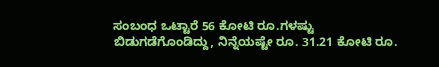ಸಂಬಂಧ ಒಟ್ಟಾರೆ 56 ಕೋಟಿ ರೂ.ಗಳಷ್ಟು ಬಿಡುಗಡೆಗೊಂಡಿದ್ದು, ನಿನ್ನೆಯಷ್ಟೇ ರೂ. 31.21 ಕೋಟಿ ರೂ.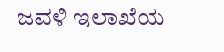ಜವಳಿ ಇಲಾಖೆಯ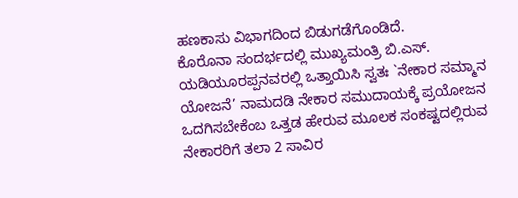ಹಣಕಾಸು ವಿಭಾಗದಿಂದ ಬಿಡುಗಡೆಗೊಂಡಿದೆ.
ಕೊರೊನಾ ಸಂದರ್ಭದಲ್ಲಿ ಮುಖ್ಯಮಂತ್ರಿ ಬಿ.ಎಸ್. ಯಡಿಯೂರಪ್ಪನವರಲ್ಲಿ ಒತ್ತಾಯಿಸಿ ಸ್ವತಃ `ನೇಕಾರ ಸಮ್ಮಾನ ಯೋಜನೆ’ ನಾಮದಡಿ ನೇಕಾರ ಸಮುದಾಯಕ್ಕೆ ಪ್ರಯೋಜನ ಒದಗಿಸಬೇಕೆಂಬ ಒತ್ತಡ ಹೇರುವ ಮೂಲಕ ಸಂಕಷ್ಟದಲ್ಲಿರುವ ನೇಕಾರರಿಗೆ ತಲಾ 2 ಸಾವಿರ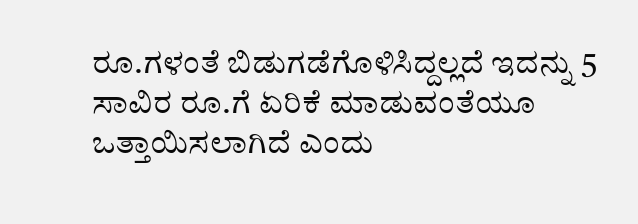ರೂ.ಗಳಂತೆ ಬಿಡುಗಡೆಗೊಳಿಸಿದ್ದಲ್ಲದೆ ಇದನ್ನು 5 ಸಾವಿರ ರೂ.ಗೆ ಏರಿಕೆ ಮಾಡುವಂತೆಯೂ ಒತ್ತಾಯಿಸಲಾಗಿದೆ ಎಂದು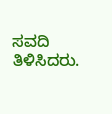ಸವದಿ ತಿಳಿಸಿದರು.